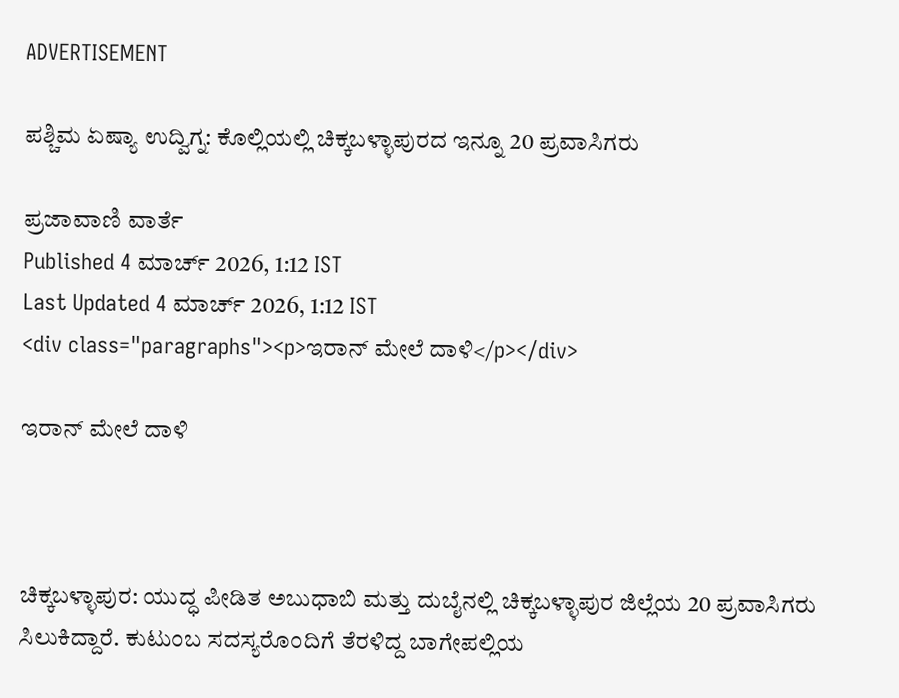ADVERTISEMENT

ಪಶ್ಚಿಮ ಏಷ್ಯಾ ಉದ್ವಿಗ್ನ: ಕೊಲ್ಲಿಯಲ್ಲಿ ಚಿಕ್ಕಬಳ್ಳಾಪುರದ ಇನ್ನೂ 20 ಪ್ರವಾಸಿಗರು

ಪ್ರಜಾವಾಣಿ ವಾರ್ತೆ
Published 4 ಮಾರ್ಚ್ 2026, 1:12 IST
Last Updated 4 ಮಾರ್ಚ್ 2026, 1:12 IST
<div class="paragraphs"><p>ಇರಾನ್‌ ಮೇಲೆ ದಾಳಿ</p></div>

ಇರಾನ್‌ ಮೇಲೆ ದಾಳಿ



ಚಿಕ್ಕಬಳ್ಳಾಪುರ: ಯುದ್ಧ ಪೀಡಿತ ಅಬುಧಾಬಿ ಮತ್ತು ದುಬೈನಲ್ಲಿ ಚಿಕ್ಕಬಳ್ಳಾಪುರ ಜಿಲ್ಲೆಯ 20 ಪ್ರವಾಸಿಗರು ಸಿಲುಕಿದ್ದಾರೆ. ಕುಟುಂಬ ಸದಸ್ಯರೊಂದಿಗೆ ತೆರಳಿದ್ದ ಬಾಗೇಪಲ್ಲಿಯ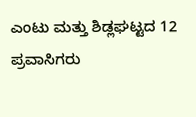ಎಂಟು ಮತ್ತು ಶಿಡ್ಲಘಟ್ಟದ 12 ಪ್ರವಾಸಿಗರು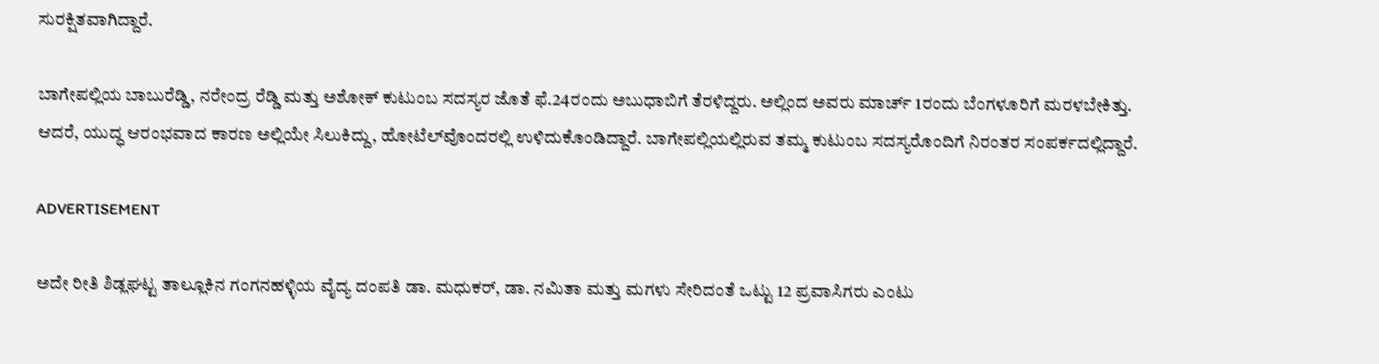ಸುರಕ್ಷಿತವಾಗಿದ್ದಾರೆ.

ಬಾಗೇಪಲ್ಲಿಯ ಬಾಬುರೆಡ್ಡಿ, ನರೇಂದ್ರ ರೆಡ್ಡಿ ಮತ್ತು ಅಶೋಕ್ ಕುಟುಂಬ ಸದಸ್ಯರ ಜೊತೆ ಫೆ.24ರಂದು ಅಬುಧಾಬಿಗೆ ತೆರಳಿದ್ದರು. ಅಲ್ಲಿಂದ ಅವರು ಮಾರ್ಚ್‌ 1ರಂದು ಬೆಂಗಳೂರಿಗೆ ಮರಳಬೇಕಿತ್ತು. ಆದರೆ, ಯುದ್ಧ ಆರಂಭವಾದ ಕಾರಣ ಅಲ್ಲಿಯೇ ಸಿಲುಕಿದ್ದು, ಹೋಟೆಲ್‌ವೊಂದರಲ್ಲಿ ಉಳಿದುಕೊಂಡಿದ್ದಾರೆ. ಬಾಗೇಪಲ್ಲಿಯಲ್ಲಿರುವ ತಮ್ಮ ಕುಟುಂಬ ಸದಸ್ಯರೊಂದಿಗೆ ನಿರಂತರ ಸಂಪರ್ಕದಲ್ಲಿದ್ದಾರೆ.

ADVERTISEMENT

ಅದೇ ರೀತಿ ಶಿಡ್ಲಘಟ್ಟ ತಾಲ್ಲೂಕಿನ ಗಂಗನಹಳ್ಳಿಯ ವೈದ್ಯ ದಂಪತಿ ಡಾ. ಮಧುಕರ್, ಡಾ. ನಮಿತಾ ಮತ್ತು ಮಗಳು ಸೇರಿದಂತೆ ಒಟ್ಟು 12 ಪ್ರವಾಸಿಗರು ಎಂಟು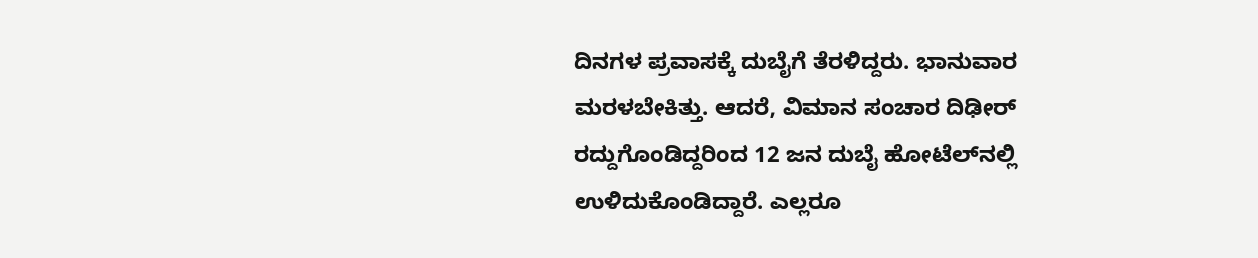ದಿನಗಳ ಪ್ರವಾಸಕ್ಕೆ ದುಬೈಗೆ ತೆರಳಿದ್ದರು. ಭಾನುವಾರ ಮರಳಬೇಕಿತ್ತು. ಆದರೆ, ವಿಮಾನ ಸಂಚಾರ ದಿಢೀರ್ ರದ್ದುಗೊಂಡಿದ್ದರಿಂದ 12 ಜನ ದುಬೈ ಹೋಟೆಲ್‌ನಲ್ಲಿ ಉಳಿದುಕೊಂಡಿದ್ದಾರೆ. ಎಲ್ಲರೂ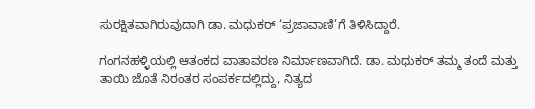ಸುರಕ್ಷಿತವಾಗಿರುವುದಾಗಿ ಡಾ. ಮಧುಕರ್ ‘ಪ್ರಜಾವಾಣಿ’ಗೆ ತಿಳಿಸಿದ್ದಾರೆ.

ಗಂಗನಹಳ್ಳಿಯಲ್ಲಿ ಆತಂಕದ ವಾತಾವರಣ ನಿರ್ಮಾಣವಾಗಿದೆ. ಡಾ. ಮಧುಕರ್ ತಮ್ಮ ತಂದೆ ಮತ್ತು ತಾಯಿ ಜೊತೆ ನಿರಂತರ ಸಂಪರ್ಕದಲ್ಲಿದ್ದು, ನಿತ್ಯದ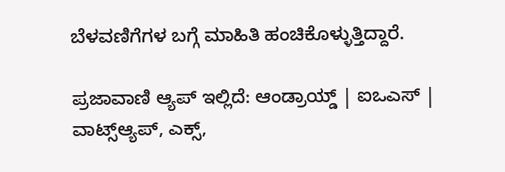ಬೆಳವಣಿಗೆಗಳ ಬಗ್ಗೆ ಮಾಹಿತಿ ಹಂಚಿಕೊಳ್ಳುತ್ತಿದ್ದಾರೆ.

ಪ್ರಜಾವಾಣಿ ಆ್ಯಪ್ ಇಲ್ಲಿದೆ: ಆಂಡ್ರಾಯ್ಡ್ | ಐಒಎಸ್ | ವಾಟ್ಸ್ಆ್ಯಪ್, ಎಕ್ಸ್,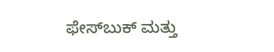ಫೇಸ್‌ಬುಕ್ ಮತ್ತು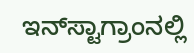ಇನ್‌ಸ್ಟಾಗ್ರಾಂನಲ್ಲಿ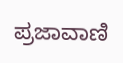ಪ್ರಜಾವಾಣಿ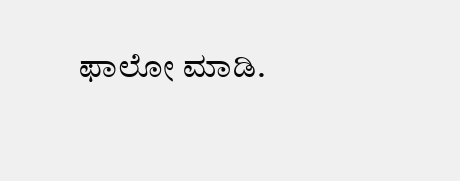ಫಾಲೋ ಮಾಡಿ.